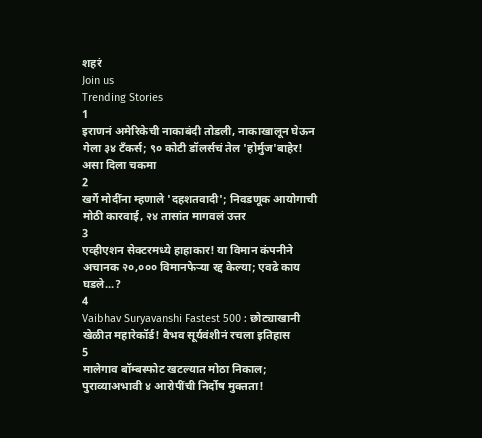शहरं
Join us
Trending Stories
1
इराणनं अमेरिकेची नाकाबंदी तोडली, नाकाखालून घेऊन गेला ३४ टँकर्स; ९० कोटी डॉलर्सचं तेल 'होर्मुज'बाहेर! असा दिला चकमा
2
खर्गे मोदींना म्हणाले 'दहशतवादी'; निवडणूक आयोगाची मोठी कारवाई, २४ तासांत मागवलं उत्तर
3
एव्हीएशन सेक्टरमध्ये हाहाकार! या विमान कंपनीने अचानक २०,००० विमानफेऱ्या रद्द केल्या; एवढे काय घडले...?
4
Vaibhav Suryavanshi Fastest 500 : छोट्याखानी खेळीत महारेकॉर्ड! वैभव सूर्यवंशीनं रचला इतिहास
5
मालेगाव बॉम्बस्फोट खटल्यात मोठा निकाल; पुराव्याअभावी ४ आरोपींची निर्दोष मुक्तता!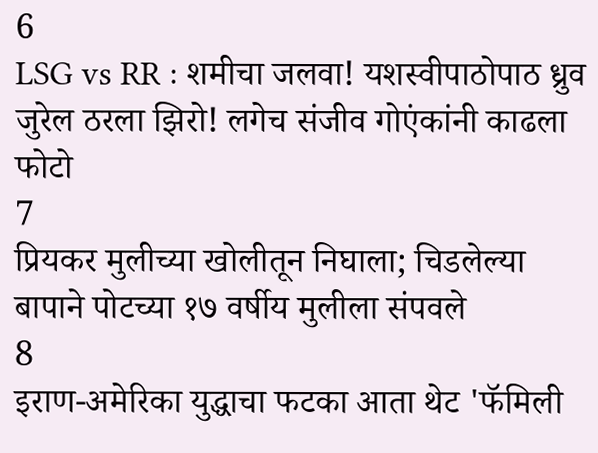6
LSG vs RR : शमीचा जलवा! यशस्वीपाठोपाठ ध्रुव जुरेल ठरला झिरो! लगेच संजीव गोएंकांनी काढला फोटो
7
प्रियकर मुलीच्या खोलीतून निघाला; चिडलेल्या बापाने पोटच्या १७ वर्षीय मुलीला संपवले
8
इराण-अमेरिका युद्धाचा फटका आता थेट 'फॅमिली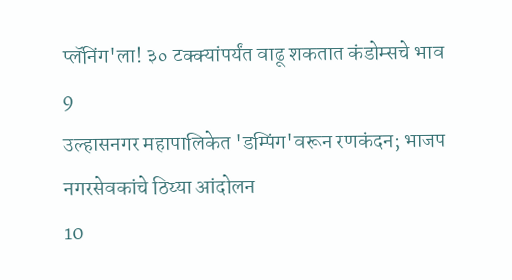प्लॅनिंग'ला! ३० टक्क्यांपर्यंत वाढू शकतात कंडोम्सचे भाव
9
उल्हासनगर महापालिकेत 'डम्पिंग'वरून रणकंदन; भाजप नगरसेवकांचे ठिय्या आंदोलन
10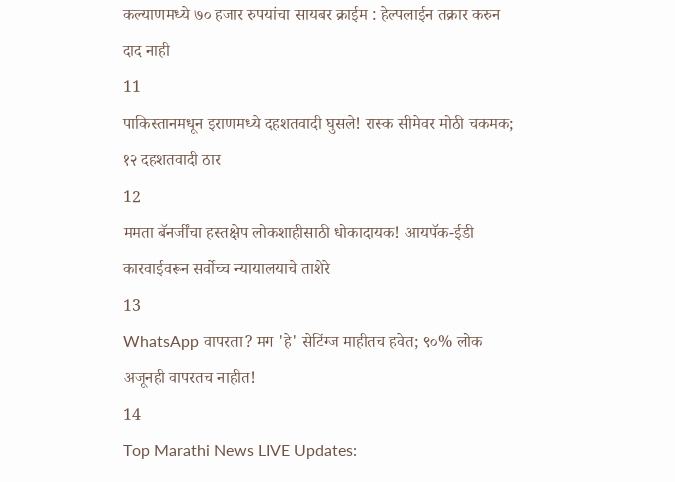कल्याणमध्ये ७० हजार रुपयांचा सायबर क्राईम : हेल्पलाईन तक्रार करुन दाद नाही
11
पाकिस्तानमधून इराणमध्ये दहशतवादी घुसले! रास्क सीमेवर मोठी चकमक; १२ दहशतवादी ठार
12
ममता बॅनर्जींचा हस्तक्षेप लोकशाहीसाठी धोकादायक! आयपॅक-ईडी कारवाईवरून सर्वोच्च न्यायालयाचे ताशेरे
13
WhatsApp वापरता? मग 'हे' सेटिंग्ज माहीतच हवेत; ९०% लोक अजूनही वापरतच नाहीत!
14
Top Marathi News LIVE Updates: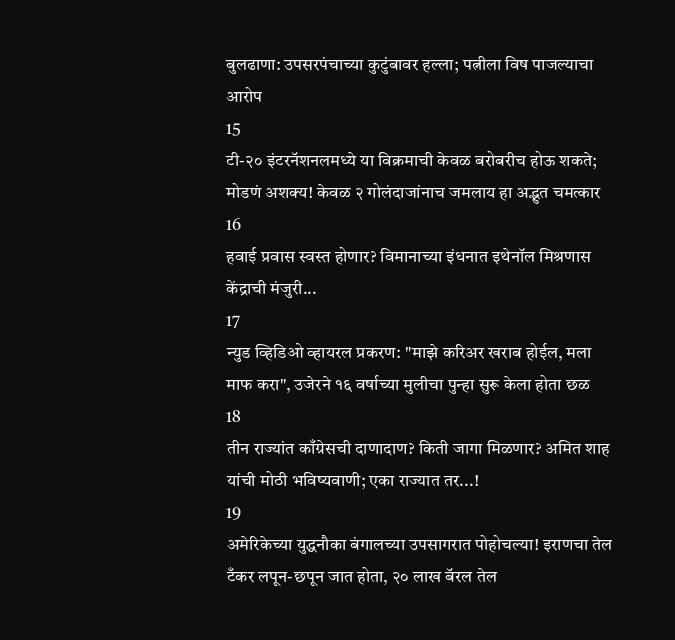बुलढाणा: उपसरपंचाच्या कुटुंबावर हल्ला; पत्नीला विष पाजल्याचा आरोप
15
टी-२० इंटरनॅशनलमध्ये या विक्रमाची केवळ बरोबरीच होऊ शकते; मोडणं अशक्य! केवळ २ गोलंदाजांनाच जमलाय हा अद्भुत चमत्कार
16
हवाई प्रवास स्वस्त होणार? विमानाच्या इंधनात इथेनॉल मिश्रणास केंद्राची मंजुरी...
17
न्युड व्हिडिओ व्हायरल प्रकरण: "माझे करिअर खराब होईल, मला माफ करा", उजेरने १६ वर्षाच्या मुलीचा पुन्हा सुरू केला होता छळ
18
तीन राज्यांत काँग्रेसची दाणादाण? किती जागा मिळणार? अमित शाह यांची मोठी भविष्यवाणी; एका राज्यात तर...!
19
अमेरिकेच्या युद्धनौका बंगालच्या उपसागरात पोहोचल्या! इराणचा तेल टँकर लपून-छपून जात होता, २० लाख बॅरल तेल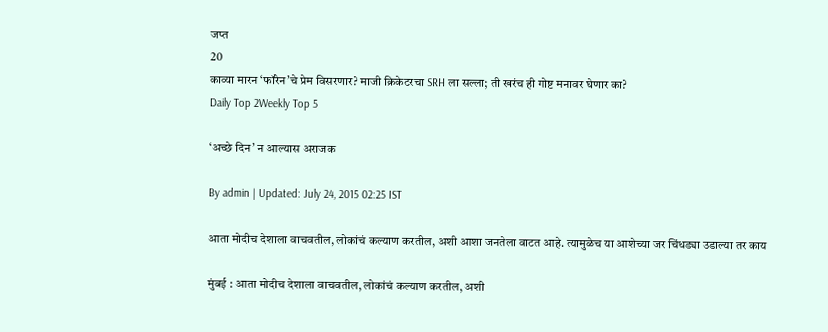जप्त
20
काव्या मारन ‘फॉरेन’चे प्रेम विसरणार? माजी क्रिकेटरचा SRH ला सल्ला; ती खरंच ही गोष्ट मनावर घेणार का?
Daily Top 2Weekly Top 5

‘अच्छे दिन’ न आल्यास अराजक

By admin | Updated: July 24, 2015 02:25 IST

आता मोदीच देशाला वाचवतील, लोकांचं कल्याण करतील, अशी आशा जनतेला वाटत आहे. त्यामुळेच या आशेच्या जर चिंधड्या उडाल्या तर काय

मुंबई : आता मोदीच देशाला वाचवतील, लोकांचं कल्याण करतील, अशी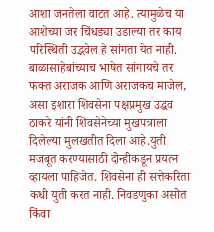आशा जनतेला वाटत आहे. त्यामुळेच या आशेच्या जर चिंधड्या उडाल्या तर काय परिस्थिती उद्भवेल हे सांगता येत नाही. बाळासाहेबांच्याच भाषेत सांगायचे तर फक्त अराजक आणि अराजकच माजेल, असा इशारा शिवसेना पक्षप्रमुख उद्धव ठाकरे यांनी शिवसेनेच्या मुखपत्राला दिलेल्या मुलखतीत दिला आहे.युती मजबूत करण्यासाठी दोन्हीकडून प्रयत्न व्हायला पाहिजेत. शिवसेना ही सत्तेकरिता कधी युती करत नाही. निवडणुका असोत किंवा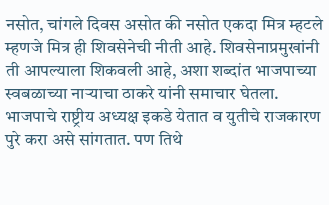नसोत, चांगले दिवस असोत की नसोत एकदा मित्र म्हटले म्हणजे मित्र ही शिवसेनेची नीती आहे. शिवसेनाप्रमुखांनी ती आपल्याला शिकवली आहे, अशा शब्दांत भाजपाच्या स्वबळाच्या नाऱ्याचा ठाकरे यांनी समाचार घेतला. भाजपाचे राष्ट्रीय अध्यक्ष इकडे येतात व युतीचे राजकारण पुरे करा असे सांगतात. पण तिथे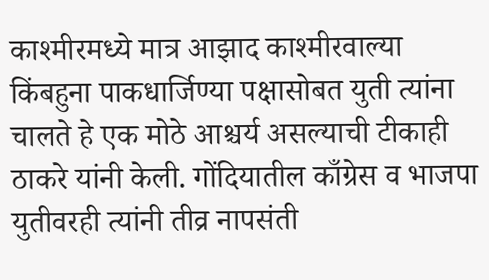काश्मीरमध्ये मात्र आझाद काश्मीरवाल्या किंबहुना पाकधार्जिण्या पक्षासोबत युती त्यांना चालते हे एक मोठे आश्चर्य असल्याची टीकाही ठाकरे यांनी केली. गोंदियातील काँग्रेस व भाजपा युतीवरही त्यांनी तीव्र नापसंती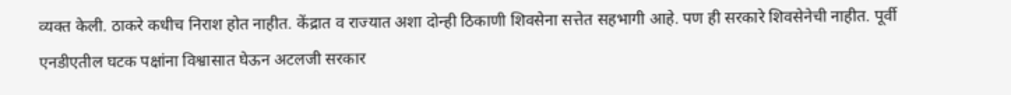व्यक्त केली. ठाकरे कधीच निराश होत नाहीत. केंद्रात व राज्यात अशा दोन्ही ठिकाणी शिवसेना सत्तेत सहभागी आहे. पण ही सरकारे शिवसेनेची नाहीत. पूर्वी एनडीएतील घटक पक्षांना विश्वासात घेऊन अटलजी सरकार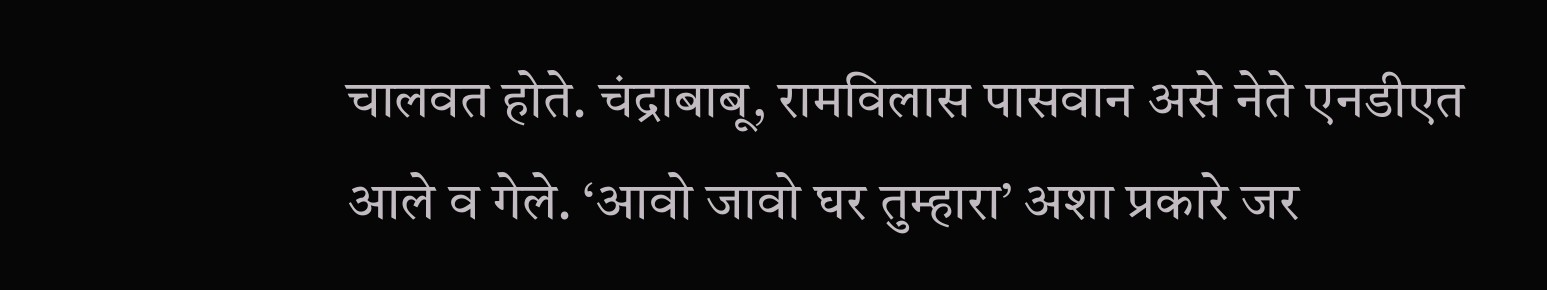चालवत होते. चंद्राबाबू, रामविलास पासवान असे नेते एनडीएत आले व गेले. ‘आवो जावो घर तुम्हारा’ अशा प्रकारे जर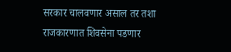सरकार चालवणार असाल तर तशा राजकारणात शिवसेना पडणार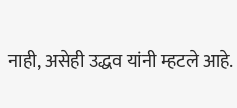नाही, असेही उद्धव यांनी म्हटले आहे.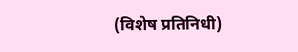(विशेष प्रतिनिधी)